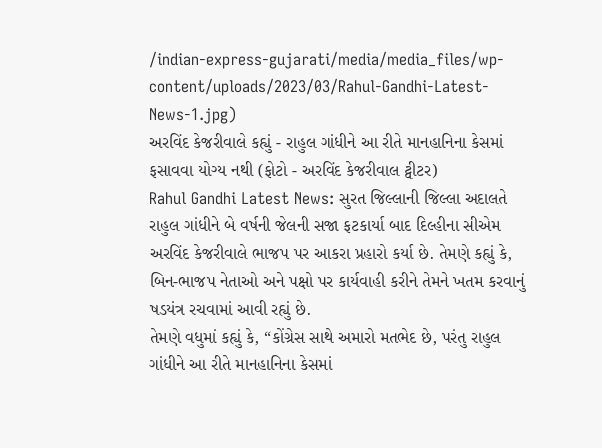/indian-express-gujarati/media/media_files/wp-content/uploads/2023/03/Rahul-Gandhi-Latest-News-1.jpg)
અરવિંદ કેજરીવાલે કહ્યું - રાહુલ ગાંધીને આ રીતે માનહાનિના કેસમાં ફસાવવા યોગ્ય નથી (ફોટો - અરવિંદ કેજરીવાલ ટ્વીટર)
Rahul Gandhi Latest News: સુરત જિલ્લાની જિલ્લા અદાલતે રાહુલ ગાંધીને બે વર્ષની જેલની સજા ફટકાર્યા બાદ દિલ્હીના સીએમ અરવિંદ કેજરીવાલે ભાજપ પર આકરા પ્રહારો કર્યા છે. તેમણે કહ્યું કે, બિન-ભાજપ નેતાઓ અને પક્ષો પર કાર્યવાહી કરીને તેમને ખતમ કરવાનું ષડયંત્ર રચવામાં આવી રહ્યું છે.
તેમણે વધુમાં કહ્યું કે, “કોંગ્રેસ સાથે અમારો મતભેદ છે, પરંતુ રાહુલ ગાંધીને આ રીતે માનહાનિના કેસમાં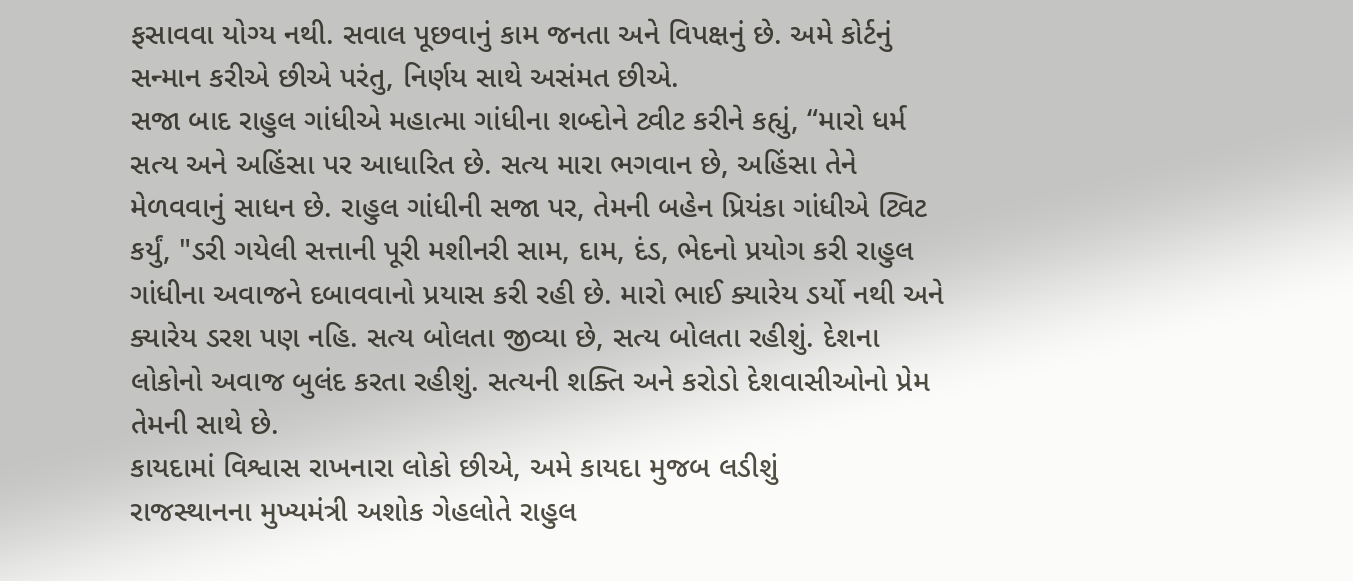ફસાવવા યોગ્ય નથી. સવાલ પૂછવાનું કામ જનતા અને વિપક્ષનું છે. અમે કોર્ટનું સન્માન કરીએ છીએ પરંતુ, નિર્ણય સાથે અસંમત છીએ.
સજા બાદ રાહુલ ગાંધીએ મહાત્મા ગાંધીના શબ્દોને ટ્વીટ કરીને કહ્યું, “મારો ધર્મ સત્ય અને અહિંસા પર આધારિત છે. સત્ય મારા ભગવાન છે, અહિંસા તેને મેળવવાનું સાધન છે. રાહુલ ગાંધીની સજા પર, તેમની બહેન પ્રિયંકા ગાંધીએ ટ્વિટ કર્યું, "ડરી ગયેલી સત્તાની પૂરી મશીનરી સામ, દામ, દંડ, ભેદનો પ્રયોગ કરી રાહુલ ગાંધીના અવાજને દબાવવાનો પ્રયાસ કરી રહી છે. મારો ભાઈ ક્યારેય ડર્યો નથી અને ક્યારેય ડરશ પણ નહિ. સત્ય બોલતા જીવ્યા છે, સત્ય બોલતા રહીશું. દેશના લોકોનો અવાજ બુલંદ કરતા રહીશું. સત્યની શક્તિ અને કરોડો દેશવાસીઓનો પ્રેમ તેમની સાથે છે.
કાયદામાં વિશ્વાસ રાખનારા લોકો છીએ, અમે કાયદા મુજબ લડીશું
રાજસ્થાનના મુખ્યમંત્રી અશોક ગેહલોતે રાહુલ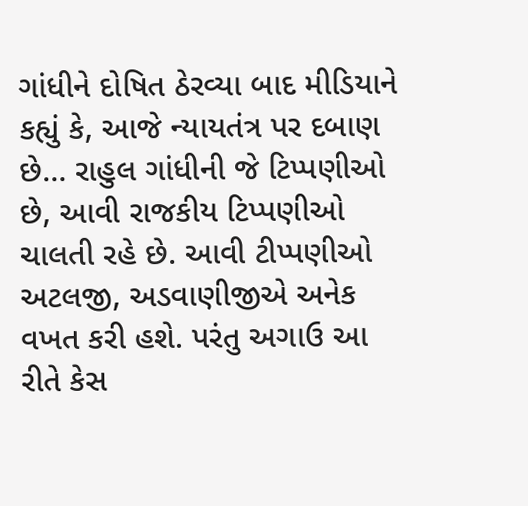ગાંધીને દોષિત ઠેરવ્યા બાદ મીડિયાને કહ્યું કે, આજે ન્યાયતંત્ર પર દબાણ છે… રાહુલ ગાંધીની જે ટિપ્પણીઓ છે, આવી રાજકીય ટિપ્પણીઓ ચાલતી રહે છે. આવી ટીપ્પણીઓ અટલજી, અડવાણીજીએ અનેક વખત કરી હશે. પરંતુ અગાઉ આ રીતે કેસ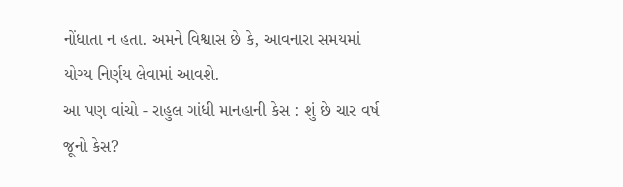નોંધાતા ન હતા. અમને વિશ્વાસ છે કે, આવનારા સમયમાં યોગ્ય નિર્ણય લેવામાં આવશે.
આ પણ વાંચો - રાહુલ ગાંધી માનહાની કેસ : શું છે ચાર વર્ષ જૂનો કેસ?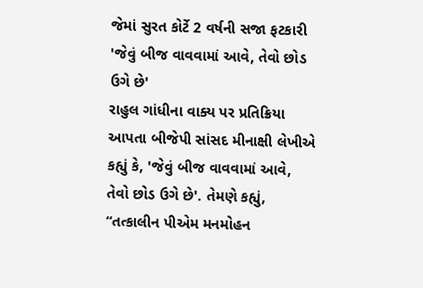જેમાં સુરત કોર્ટે 2 વર્ષની સજા ફટકારી
'જેવું બીજ વાવવામાં આવે, તેવો છોડ ઉગે છે'
રાહુલ ગાંધીના વાક્ય પર પ્રતિક્રિયા આપતા બીજેપી સાંસદ મીનાક્ષી લેખીએ કહ્યું કે, 'જેવું બીજ વાવવામાં આવે, તેવો છોડ ઉગે છે'. તેમણે કહ્યું, “તત્કાલીન પીએમ મનમોહન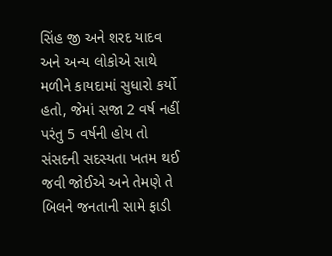સિંહ જી અને શરદ યાદવ અને અન્ય લોકોએ સાથે મળીને કાયદામાં સુધારો કર્યો હતો, જેમાં સજા 2 વર્ષ નહીં પરંતુ 5 વર્ષની હોય તો સંસદની સદસ્યતા ખતમ થઈ જવી જોઈએ અને તેમણે તે બિલને જનતાની સામે ફાડી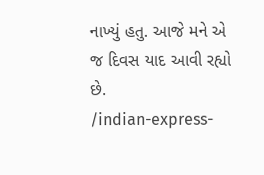નાખ્યું હતુ. આજે મને એ જ દિવસ યાદ આવી રહ્યો છે.
/indian-express-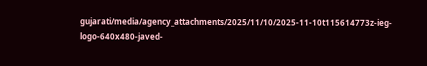gujarati/media/agency_attachments/2025/11/10/2025-11-10t115614773z-ieg-logo-640x480-javed-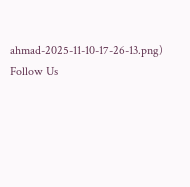ahmad-2025-11-10-17-26-13.png)
Follow Us